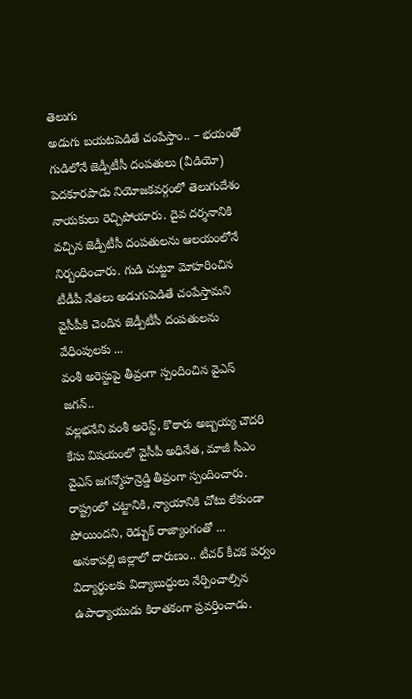తెలుగు
అడుగు బయటపెడితే చంపేస్తాం.. – భయంతో గుడిలోనే జెడ్పీటీసీ దంపతులు (వీడియో)
పెదకూరపాడు నియోజకవర్గంలో తెలుగుదేశం నాయకులు రెచ్చిపోయారు. దైవ దర్శనానికి వచ్చిన జెడ్పీటీసీ దంపతులను ఆలయంలోనే నిర్బంధించారు. గుడి చుట్టూ మోహరించిన టీడీపీ నేతలు అడుగుపెడితే చంపేస్తామని వైసీపీకి చెందిన జెడ్పీటీసీ దంపతులను వేధింపులకు ...
వంశీ అరెస్టుపై తీవ్రంగా స్పందించిన వైఎస్ జగన్..
వల్లభనేని వంశీ అరెస్ట్, కొఠారు అబ్బయ్య చౌదరి కేసు విషయంలో వైసీపీ అధినేత, మాజీ సీఎం వైఎస్ జగన్మోహన్రెడ్డి తీవ్రంగా స్పందించారు. రాష్ట్రంలో చట్టానికి, న్యాయానికి చోటు లేకుండా పోయిందని, రెడ్బుక్ రాజ్యాంగంతో ...
అనకాపల్లి జిల్లాలో దారుణం.. టీచర్ కీచక పర్వం
విద్యార్థులకు విద్యాబుద్ధులు నేర్పించాల్సిన ఉపాధ్యాయుడు కిరాతకంగా ప్రవర్తించాడు.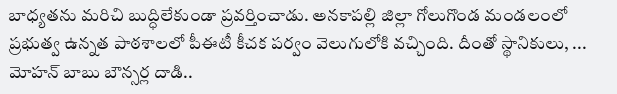బాధ్యతను మరిచి బుద్ధిలేకుండా ప్రవర్తించాడు. అనకాపల్లి జిల్లా గోలుగొండ మండలంలో ప్రభుత్వ ఉన్నత పాఠశాలలో పీఈటీ కీచక పర్వం వెలుగులోకి వచ్చింది. దీంతో స్థానికులు, ...
మోహన్ బాబు బౌన్సర్ల దాడి..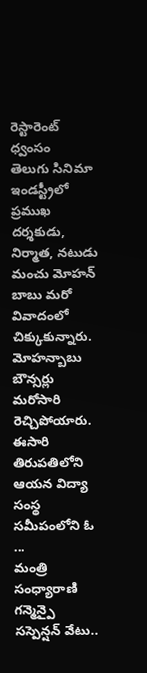రెస్టారెంట్ ధ్వంసం
తెలుగు సినిమా ఇండస్ట్రీలో ప్రముఖ దర్శకుడు, నిర్మాత, నటుడు మంచు మోహన్ బాబు మరో వివాదంలో చిక్కుకున్నారు. మోహన్బాబు బౌన్సర్లు మరోసారి రెచ్చిపోయారు. ఈసారి తిరుపతిలోని ఆయన విద్యా సంస్థ సమీపంలోని ఓ ...
మంత్రి సంధ్యారాణి గన్మెన్పై సస్పెన్షన్ వేటు..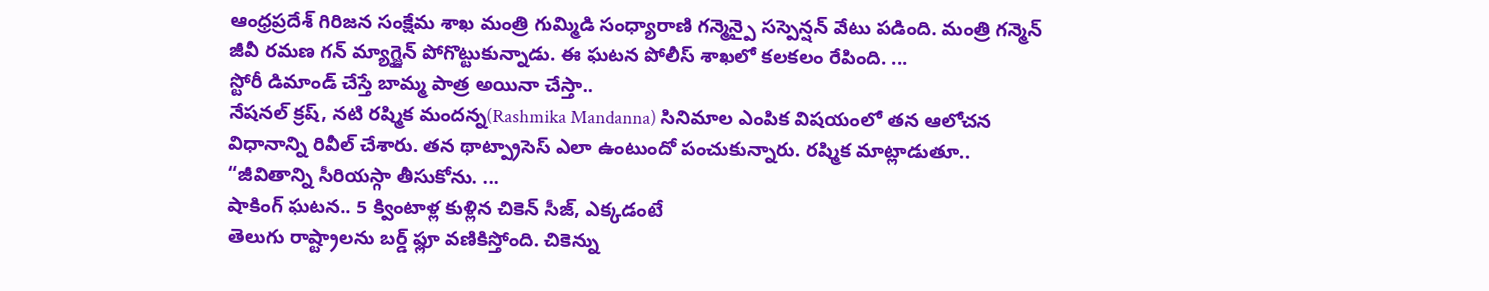ఆంధ్రప్రదేశ్ గిరిజన సంక్షేమ శాఖ మంత్రి గుమ్మిడి సంధ్యారాణి గన్మెన్పై సస్పెన్షన్ వేటు పడింది. మంత్రి గన్మెన్ జీవీ రమణ గన్ మ్యాగ్జైన్ పోగొట్టుకున్నాడు. ఈ ఘటన పోలీస్ శాఖలో కలకలం రేపింది. ...
స్టోరీ డిమాండ్ చేస్తే బామ్మ పాత్ర అయినా చేస్తా..
నేషనల్ క్రష్, నటి రష్మిక మందన్న(Rashmika Mandanna) సినిమాల ఎంపిక విషయంలో తన ఆలోచన విధానాన్ని రివీల్ చేశారు. తన థాట్ప్రాసెస్ ఎలా ఉంటుందో పంచుకున్నారు. రష్మిక మాట్లాడుతూ.. “జీవితాన్ని సీరియస్గా తీసుకోను. ...
షాకింగ్ ఘటన.. 5 క్వింటాళ్ల కుళ్లిన చికెన్ సీజ్, ఎక్కడంటే
తెలుగు రాష్ట్రాలను బర్డ్ ఫ్లూ వణికిస్తోంది. చికెన్ను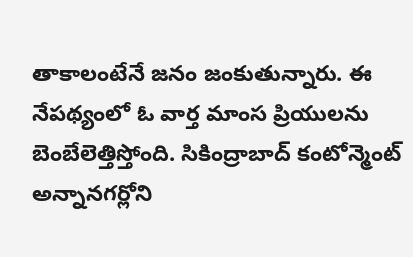తాకాలంటేనే జనం జంకుతున్నారు. ఈ నేపథ్యంలో ఓ వార్త మాంస ప్రియులను బెంబేలెత్తిస్తోంది. సికింద్రాబాద్ కంటోన్మెంట్ అన్నానగర్లోని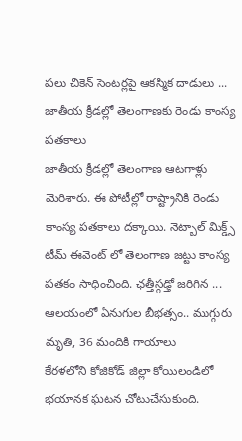పలు చికెన్ సెంటర్లపై ఆకస్మిక దాడులు ...
జాతీయ క్రీడల్లో తెలంగాణకు రెండు కాంస్య పతకాలు
జాతీయ క్రీడల్లో తెలంగాణ ఆటగాళ్లు మెరిశారు. ఈ పోటీల్లో రాష్ట్రానికి రెండు కాంస్య పతకాలు దక్కాయి. నెట్బాల్ మిక్డ్స్ టీమ్ ఈవెంట్ లో తెలంగాణ జట్టు కాంస్య పతకం సాధించింది. ఛత్తీస్గఢ్తో జరిగిన ...
ఆలయంలో ఏనుగుల బీభత్సం.. ముగ్గురు మృతి, 36 మందికి గాయాలు
కేరళలోని కోజికోడ్ జిల్లా కోయిలండిలో భయానక ఘటన చోటుచేసుకుంది.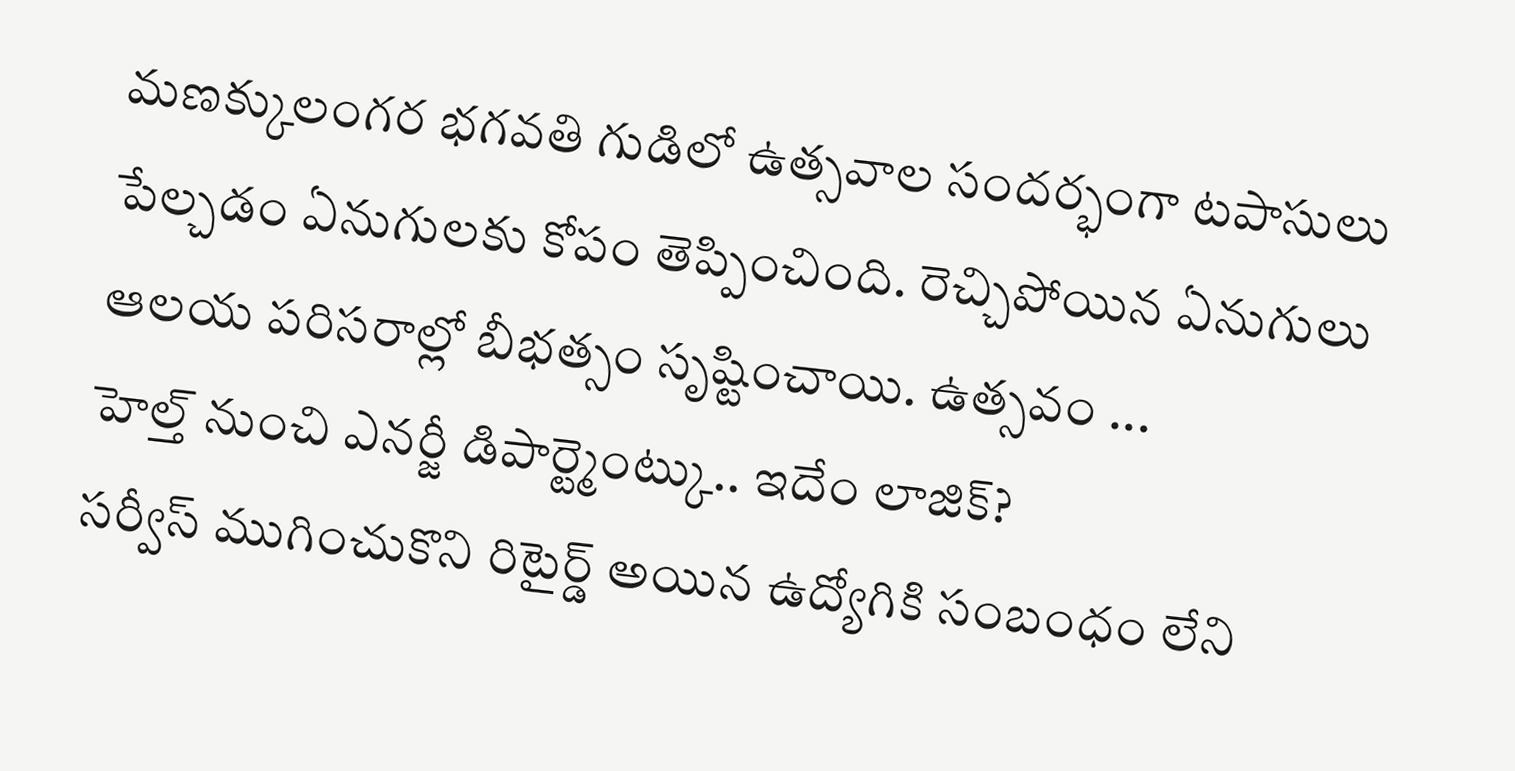మణక్కులంగర భగవతి గుడిలో ఉత్సవాల సందర్భంగా టపాసులు పేల్చడం ఏనుగులకు కోపం తెప్పించింది. రెచ్చిపోయిన ఏనుగులు ఆలయ పరిసరాల్లో బీభత్సం సృష్టించాయి. ఉత్సవం ...
హెల్త్ నుంచి ఎనర్జీ డిపార్ట్మెంట్కు.. ఇదేం లాజిక్?
సర్వీస్ ముగించుకొని రిటైర్డ్ అయిన ఉద్యోగికి సంబంధం లేని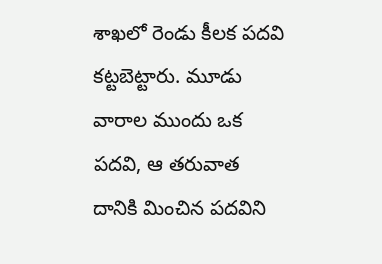శాఖలో రెండు కీలక పదవి కట్టబెట్టారు. మూడు వారాల ముందు ఒక పదవి, ఆ తరువాత దానికి మించిన పదవిని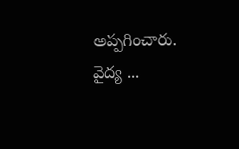అప్పగించారు. వైద్య ...